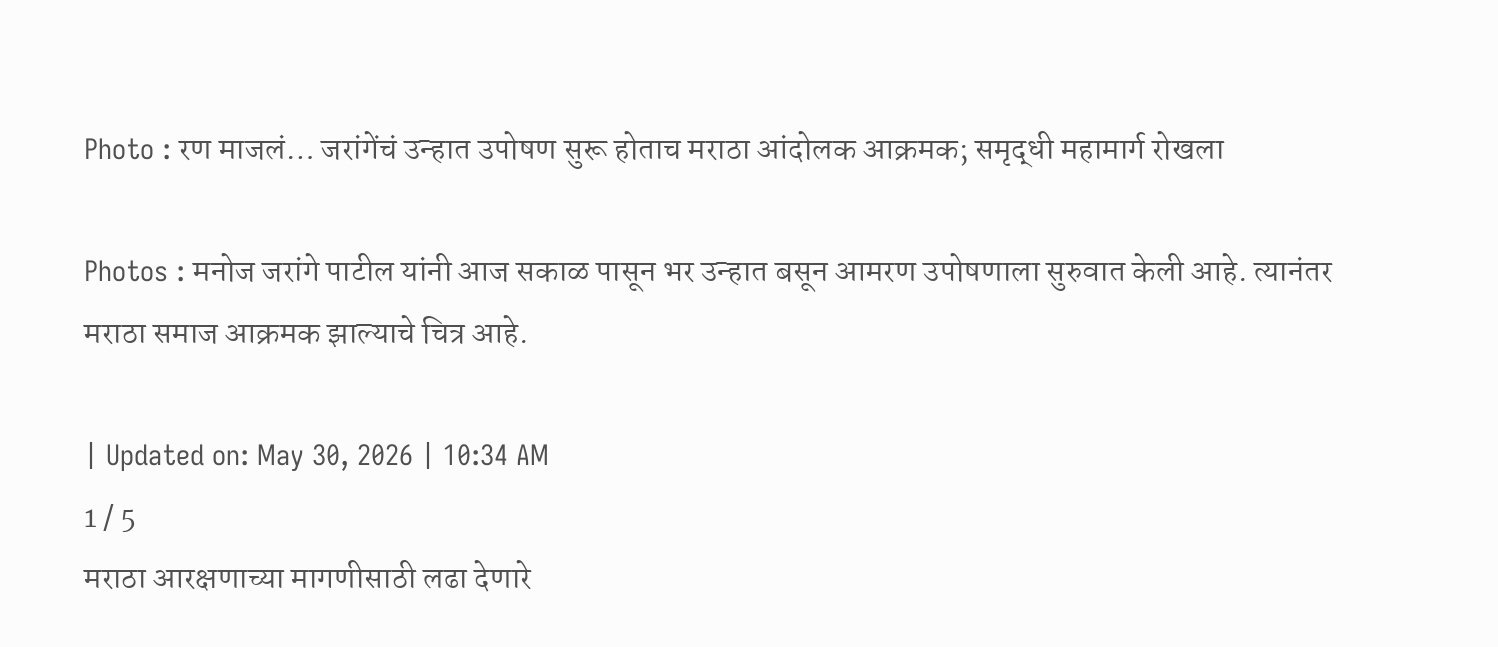Photo : रण माजलं… जरांगेंचं उन्हात उपोषण सुरू होताच मराठा आंदोलक आक्रमक; समृद्धी महामार्ग रोखला

Photos : मनोज जरांगे पाटील यांनी आज सकाळ पासून भर उन्हात बसून आमरण उपोषणाला सुरुवात केली आहे. त्यानंतर मराठा समाज आक्रमक झाल्याचे चित्र आहे.

| Updated on: May 30, 2026 | 10:34 AM
1 / 5
मराठा आरक्षणाच्या मागणीसाठी लढा देणारे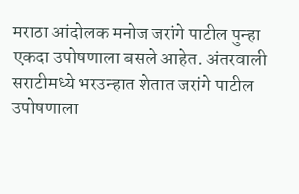मराठा आंदोलक मनोज जरांगे पाटील पुन्हा एकदा उपोषणाला बसले आहेत. अंतरवाली सराटीमध्ये भरउन्हात शेतात जरांगे पाटील उपोषणाला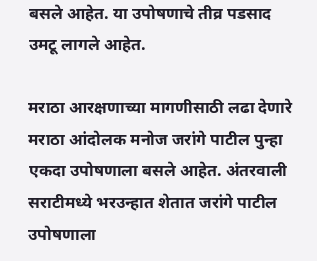बसले आहेत. या उपोषणाचे तीव्र पडसाद उमटू लागले आहेत.

मराठा आरक्षणाच्या मागणीसाठी लढा देणारे मराठा आंदोलक मनोज जरांगे पाटील पुन्हा एकदा उपोषणाला बसले आहेत. अंतरवाली सराटीमध्ये भरउन्हात शेतात जरांगे पाटील उपोषणाला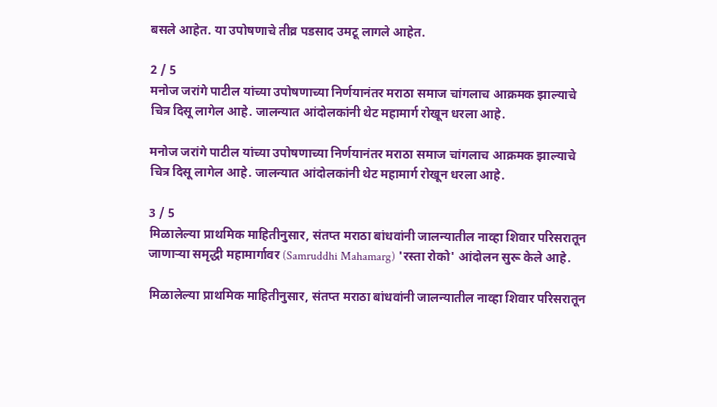बसले आहेत. या उपोषणाचे तीव्र पडसाद उमटू लागले आहेत.

2 / 5
मनोज जरांगे पाटील यांच्या उपोषणाच्या निर्णयानंतर मराठा समाज चांगलाच आक्रमक झाल्याचे चित्र दिसू लागेल आहे. जालन्यात आंदोलकांनी थेट महामार्ग रोखून धरला आहे.

मनोज जरांगे पाटील यांच्या उपोषणाच्या निर्णयानंतर मराठा समाज चांगलाच आक्रमक झाल्याचे चित्र दिसू लागेल आहे. जालन्यात आंदोलकांनी थेट महामार्ग रोखून धरला आहे.

3 / 5
मिळालेल्या प्राथमिक माहितीनुसार, संतप्त मराठा बांधवांनी जालन्यातील नाव्हा शिवार परिसरातून जाणाऱ्या समृद्धी महामार्गावर (Samruddhi Mahamarg) 'रस्ता रोको' आंदोलन सुरू केले आहे.

मिळालेल्या प्राथमिक माहितीनुसार, संतप्त मराठा बांधवांनी जालन्यातील नाव्हा शिवार परिसरातून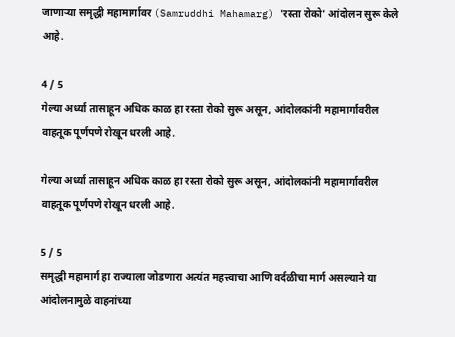जाणाऱ्या समृद्धी महामार्गावर (Samruddhi Mahamarg) 'रस्ता रोको' आंदोलन सुरू केले आहे.

4 / 5
गेल्या अर्ध्या तासाहून अधिक काळ हा रस्ता रोको सुरू असून, आंदोलकांनी महामार्गावरील वाहतूक पूर्णपणे रोखून धरली आहे.

गेल्या अर्ध्या तासाहून अधिक काळ हा रस्ता रोको सुरू असून, आंदोलकांनी महामार्गावरील वाहतूक पूर्णपणे रोखून धरली आहे.

5 / 5
समृद्धी महामार्ग हा राज्याला जोडणारा अत्यंत महत्त्वाचा आणि वर्दळीचा मार्ग असल्याने या आंदोलनामुळे वाहनांच्या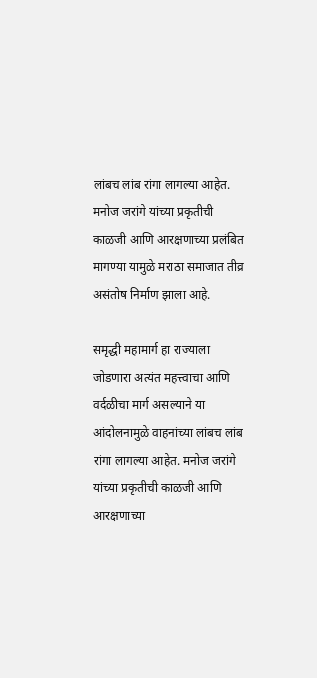लांबच लांब रांगा लागल्या आहेत. मनोज जरांगे यांच्या प्रकृतीची काळजी आणि आरक्षणाच्या प्रलंबित मागण्या यामुळे मराठा समाजात तीव्र असंतोष निर्माण झाला आहे.

समृद्धी महामार्ग हा राज्याला जोडणारा अत्यंत महत्त्वाचा आणि वर्दळीचा मार्ग असल्याने या आंदोलनामुळे वाहनांच्या लांबच लांब रांगा लागल्या आहेत. मनोज जरांगे यांच्या प्रकृतीची काळजी आणि आरक्षणाच्या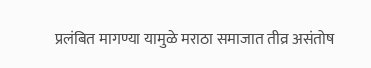प्रलंबित मागण्या यामुळे मराठा समाजात तीव्र असंतोष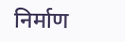निर्माण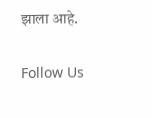झाला आहे.

Follow Us